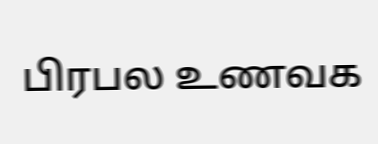பிரபல உணவக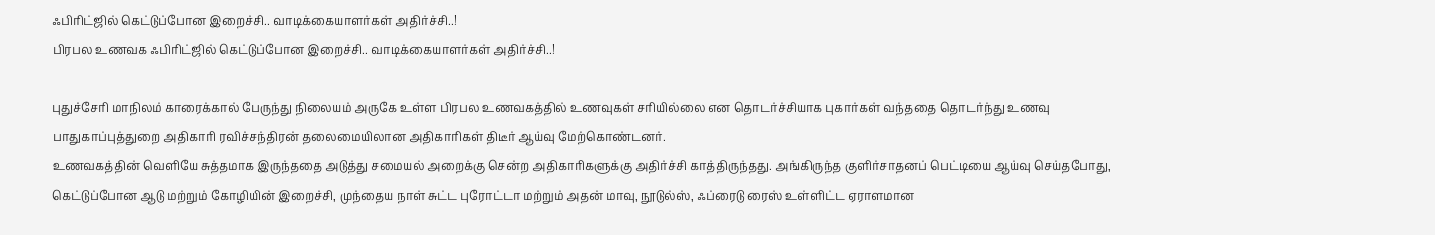ஃபிரிட்ஜில் கெட்டுப்போன இறைச்சி.. வாடிக்கையாளர்கள் அதிர்ச்சி..!
பிரபல உணவக ஃபிரிட்ஜில் கெட்டுப்போன இறைச்சி.. வாடிக்கையாளர்கள் அதிர்ச்சி..!

புதுச்சேரி மாநிலம் காரைக்கால் பேருந்து நிலையம் அருகே உள்ள பிரபல உணவகத்தில் உணவுகள் சரியில்லை என தொடர்ச்சியாக புகார்கள் வந்ததை தொடர்ந்து உணவு பாதுகாப்புத்துறை அதிகாரி ரவிச்சந்திரன் தலைமையிலான அதிகாரிகள் திடீர் ஆய்வு மேற்கொண்டனர்.
உணவகத்தின் வெளியே சுத்தமாக இருந்ததை அடுத்து சமையல் அறைக்கு சென்ற அதிகாரிகளுக்கு அதிர்ச்சி காத்திருந்தது. அங்கிருந்த குளிர்சாதனப் பெட்டியை ஆய்வு செய்தபோது, கெட்டுப்போன ஆடு மற்றும் கோழியின் இறைச்சி, முந்தைய நாள் சுட்ட புரோட்டா மற்றும் அதன் மாவு, நூடுல்ஸ், ஃப்ரைடு ரைஸ் உள்ளிட்ட ஏராளமான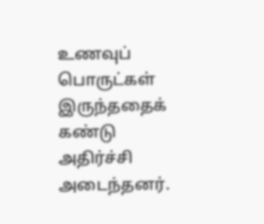உணவுப் பொருட்கள் இருந்ததைக் கண்டு அதிர்ச்சி அடைந்தனர்.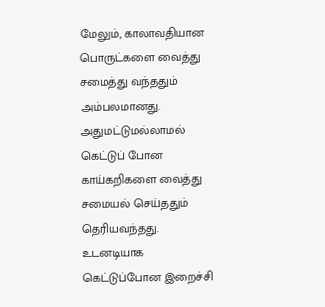மேலும், காலாவதியான பொருட்களை வைத்து சமைத்து வந்ததும் அம்பலமானது. அதுமட்டுமல்லாமல் கெட்டுப் போன காய்கறிகளை வைத்து சமையல் செய்ததும் தெரியவந்தது. உடனடியாக கெட்டுப்போன இறைச்சி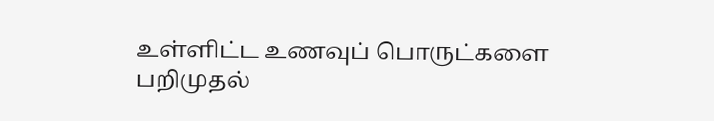உள்ளிட்ட உணவுப் பொருட்களை பறிமுதல்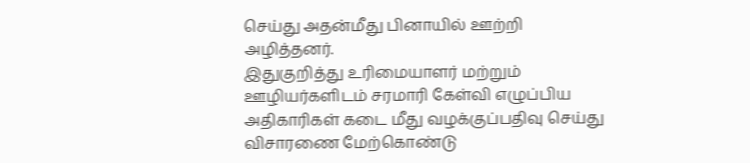செய்து அதன்மீது பினாயில் ஊற்றி அழித்தனர்.
இதுகுறித்து உரிமையாளர் மற்றும் ஊழியர்களிடம் சரமாரி கேள்வி எழுப்பிய அதிகாரிகள் கடை மீது வழக்குப்பதிவு செய்து விசாரணை மேற்கொண்டு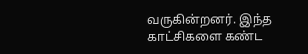வருகின்றனர். இந்த காட்சிகளை கண்ட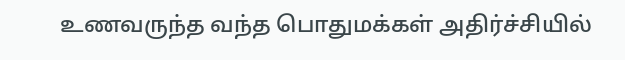உணவருந்த வந்த பொதுமக்கள் அதிர்ச்சியில்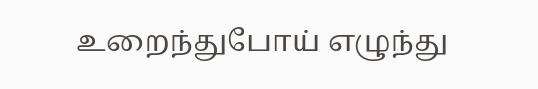உறைந்துபோய் எழுந்து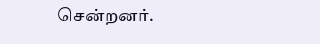சென்றனர்.